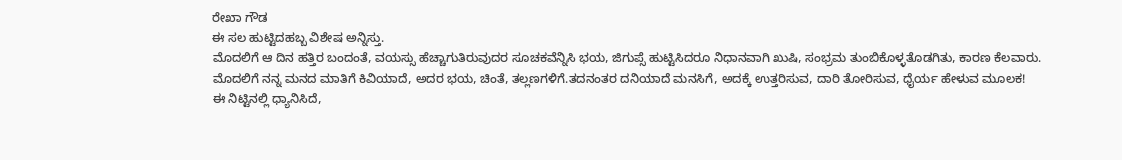ರೇಖಾ ಗೌಡ
ಈ ಸಲ ಹುಟ್ಟಿದಹಬ್ಬ ವಿಶೇಷ ಅನ್ನಿಸ್ತು.
ಮೊದಲಿಗೆ ಆ ದಿನ ಹತ್ತಿರ ಬಂದಂತೆ, ವಯಸ್ಸು ಹೆಚ್ಚಾಗುತಿರುವುದರ ಸೂಚಕವೆನ್ನಿಸಿ ಭಯ, ಜಿಗುಪ್ಸೆ ಹುಟ್ಟಿಸಿದರೂ ನಿಧಾನವಾಗಿ ಖುಷಿ, ಸಂಭ್ರಮ ತುಂಬಿಕೊಳ್ಳತೊಡಗಿತು, ಕಾರಣ ಕೆಲವಾರು.
ಮೊದಲಿಗೆ ನನ್ನ ಮನದ ಮಾತಿಗೆ ಕಿವಿಯಾದೆ, ಅದರ ಭಯ, ಚಿಂತೆ, ತಲ್ಲಣಗಳಿಗೆ.ತದನಂತರ ದನಿಯಾದೆ ಮನಸಿಗೆ, ಅದಕ್ಕೆ ಉತ್ತರಿಸುವ, ದಾರಿ ತೋರಿಸುವ, ಧೈರ್ಯ ಹೇಳುವ ಮೂಲಕ!
ಈ ನಿಟ್ಟಿನಲ್ಲಿ ಧ್ಯಾನಿಸಿದೆ,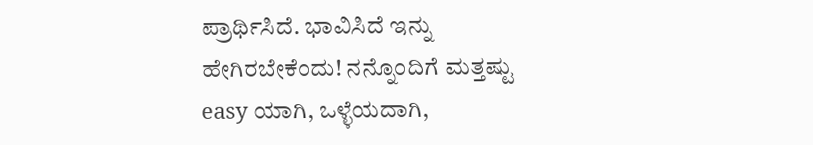ಪ್ರಾರ್ಥಿಸಿದೆ. ಭಾವಿಸಿದೆ ಇನ್ನು ಹೇಗಿರಬೇಕೆಂದು! ನನ್ನೊಂದಿಗೆ ಮತ್ತಷ್ಟು easy ಯಾಗಿ, ಒಳ್ಳೆಯದಾಗಿ,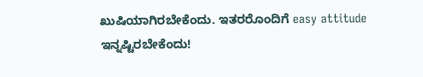ಖುಷಿಯಾಗಿರಬೇಕೆಂದು. ಇತರರೊಂದಿಗೆ easy attitude ಇನ್ನಷ್ಟಿರಬೇಕೆಂದು!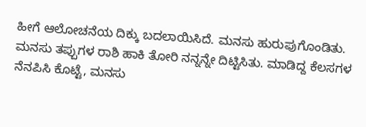ಹೀಗೆ ಆಲೋಚನೆಯ ದಿಕ್ಕು ಬದಲಾಯಿಸಿದೆ. ಮನಸು ಹುರುಪುಗೊಂಡಿತು. ಮನಸು ತಪ್ಪುಗಳ ರಾಶಿ ಹಾಕಿ ತೋರಿ ನನ್ನನ್ನೇ ದಿಟ್ಟಿಸಿತು. ಮಾಡಿದ್ದ ಕೆಲಸಗಳ ನೆನಪಿಸಿ ಕೊಟ್ಟೆ, ಮನಸು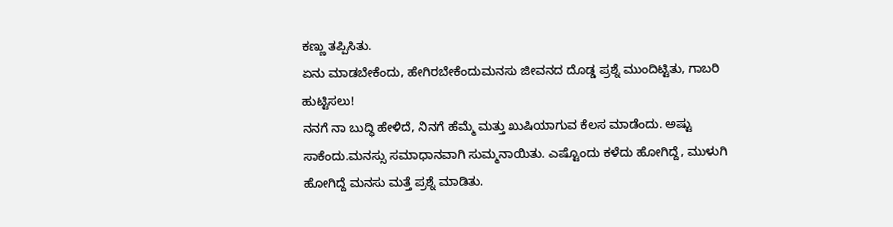ಕಣ್ಣು ತಪ್ಪಿಸಿತು.
ಏನು ಮಾಡಬೇಕೆಂದು, ಹೇಗಿರಬೇಕೆಂದುಮನಸು ಜೀವನದ ದೊಡ್ಡ ಪ್ರಶ್ನೆ ಮುಂದಿಟ್ಟಿತು, ಗಾಬರಿ ಹುಟ್ಟಿಸಲು!
ನನಗೆ ನಾ ಬುದ್ಧಿ ಹೇಳಿದೆ, ನಿನಗೆ ಹೆಮ್ಮೆ ಮತ್ತು ಖುಷಿಯಾಗುವ ಕೆಲಸ ಮಾಡೆಂದು. ಅಷ್ಟು ಸಾಕೆಂದು.ಮನಸ್ಸು ಸಮಾಧಾನವಾಗಿ ಸುಮ್ಮನಾಯಿತು. ಎಷ್ಟೊಂದು ಕಳೆದು ಹೋಗಿದ್ದೆ, ಮುಳುಗಿ ಹೋಗಿದ್ದೆ ಮನಸು ಮತ್ತೆ ಪ್ರಶ್ನೆ ಮಾಡಿತು.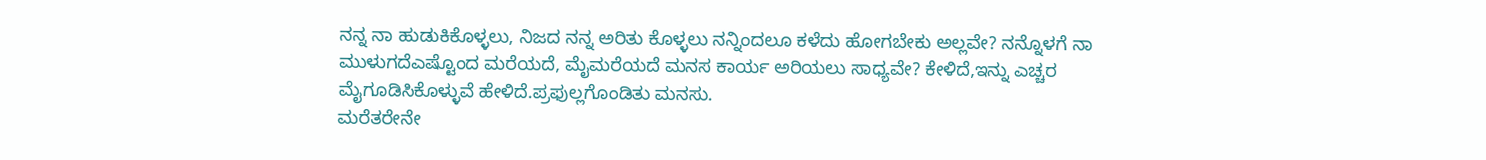ನನ್ನ ನಾ ಹುಡುಕಿಕೊಳ್ಳಲು, ನಿಜದ ನನ್ನ ಅರಿತು ಕೊಳ್ಳಲು ನನ್ನಿಂದಲೂ ಕಳೆದು ಹೋಗಬೇಕು ಅಲ್ಲವೇ? ನನ್ನೊಳಗೆ ನಾ ಮುಳುಗದೆಎಷ್ಟೊಂದ ಮರೆಯದೆ, ಮೈಮರೆಯದೆ ಮನಸ ಕಾರ್ಯ ಅರಿಯಲು ಸಾಧ್ಯವೇ? ಕೇಳಿದೆ,ಇನ್ನು ಎಚ್ಚರ ಮೈಗೂಡಿಸಿಕೊಳ್ಳುವೆ ಹೇಳಿದೆ.ಪ್ರಫುಲ್ಲಗೊಂಡಿತು ಮನಸು.
ಮರೆತರೇನೇ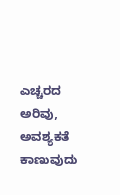ಎಚ್ಚರದ ಅರಿವು, ಅವಶ್ಯಕತೆ ಕಾಣುವುದು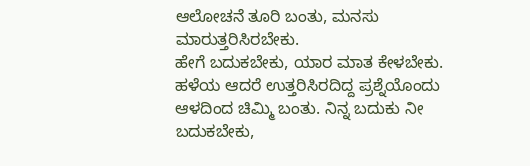ಆಲೋಚನೆ ತೂರಿ ಬಂತು, ಮನಸು ಮಾರುತ್ತರಿಸಿರಬೇಕು.
ಹೇಗೆ ಬದುಕಬೇಕು, ಯಾರ ಮಾತ ಕೇಳಬೇಕು. ಹಳೆಯ ಆದರೆ ಉತ್ತರಿಸಿರದಿದ್ದ ಪ್ರಶ್ನೆಯೊಂದು ಆಳದಿಂದ ಚಿಮ್ಮಿ ಬಂತು. ನಿನ್ನ ಬದುಕು ನೀ ಬದುಕಬೇಕು,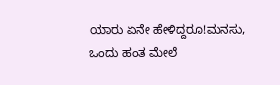ಯಾರು ಏನೇ ಹೇಳಿದ್ದರೂ!ಮನಸು, ಒಂದು ಹಂತ ಮೇಲೆ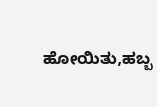ಹೋಯಿತು,ಹಬ್ಬ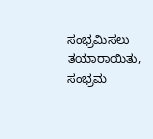ಸಂಭ್ರಮಿಸಲು ತಯಾರಾಯಿತು, ಸಂಭ್ರಮ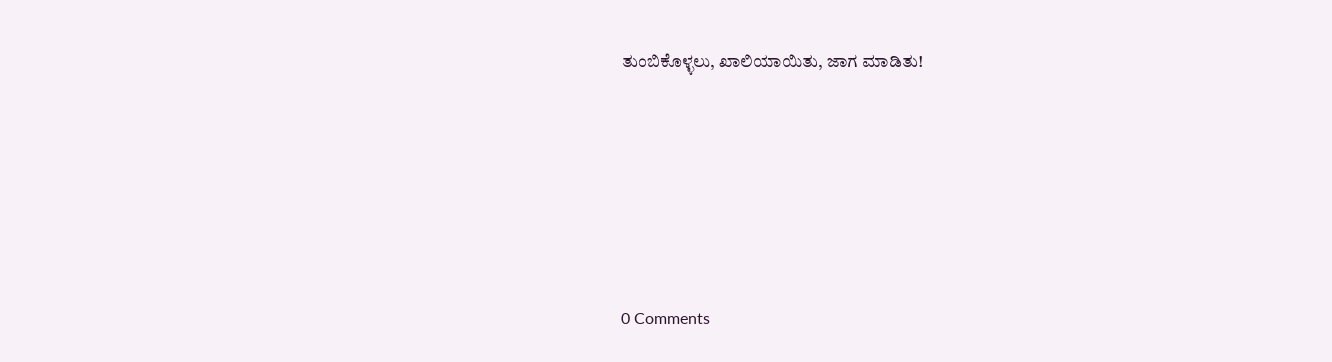ತುಂಬಿಕೊಳ್ಳಲು, ಖಾಲಿಯಾಯಿತು, ಜಾಗ ಮಾಡಿತು!






0 Comments